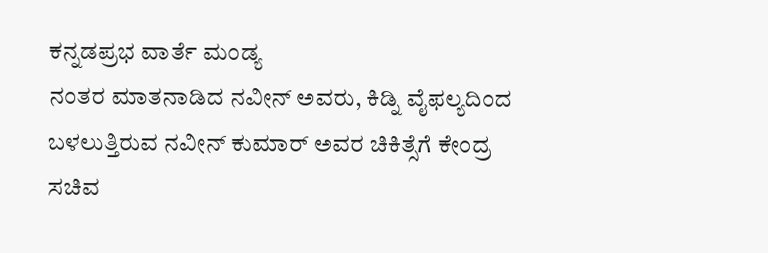ಕನ್ನಡಪ್ರಭ ವಾರ್ತೆ ಮಂಡ್ಯ
ನಂತರ ಮಾತನಾಡಿದ ನವೀನ್ ಅವರು, ಕಿಡ್ನಿ ವೈಫಲ್ಯದಿಂದ ಬಳಲುತ್ತಿರುವ ನವೀನ್ ಕುಮಾರ್ ಅವರ ಚಿಕಿತ್ಸೆಗೆ ಕೇಂದ್ರ ಸಚಿವ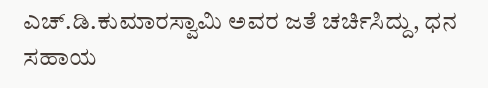ಎಚ್.ಡಿ.ಕುಮಾರಸ್ವಾಮಿ ಅವರ ಜತೆ ಚರ್ಚಿಸಿದ್ದು, ಧನ ಸಹಾಯ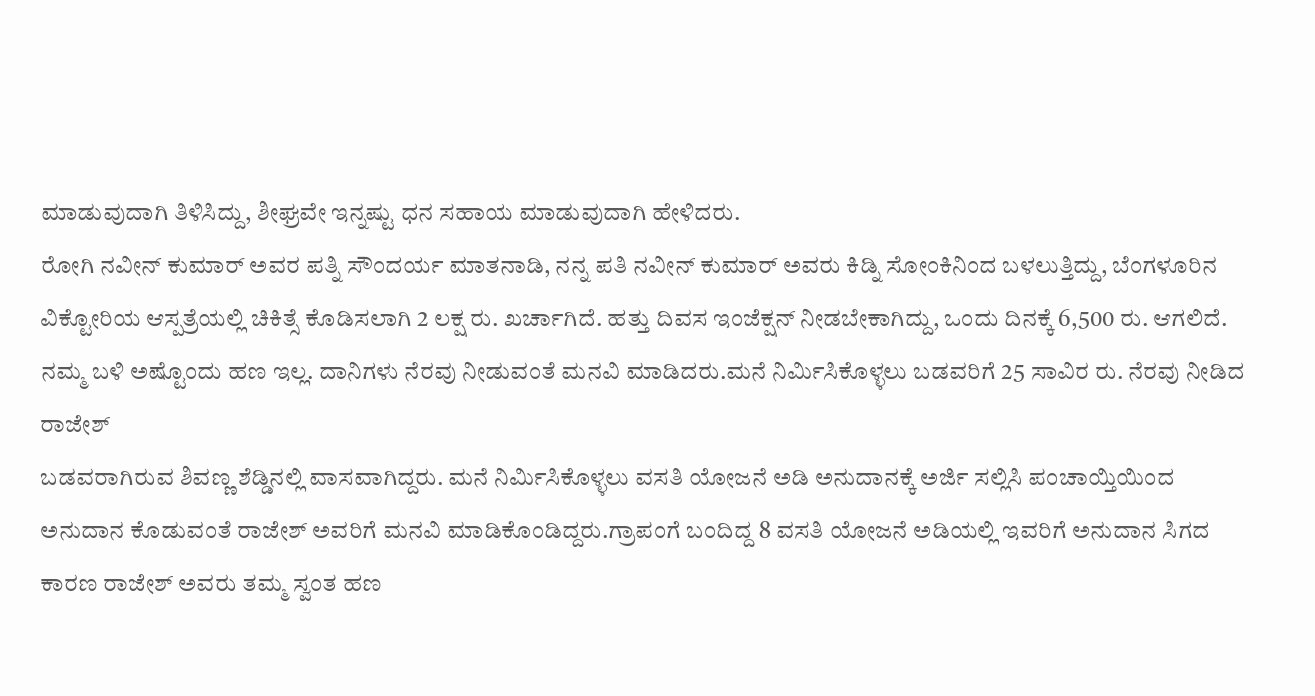ಮಾಡುವುದಾಗಿ ತಿಳಿಸಿದ್ದು, ಶೀಘ್ರವೇ ಇನ್ನಷ್ಟು ಧನ ಸಹಾಯ ಮಾಡುವುದಾಗಿ ಹೇಳಿದರು.
ರೋಗಿ ನವೀನ್ ಕುಮಾರ್ ಅವರ ಪತ್ನಿ ಸೌಂದರ್ಯ ಮಾತನಾಡಿ, ನನ್ನ ಪತಿ ನವೀನ್ ಕುಮಾರ್ ಅವರು ಕಿಡ್ನಿ ಸೋಂಕಿನಿಂದ ಬಳಲುತ್ತಿದ್ದು, ಬೆಂಗಳೂರಿನ ವಿಕ್ಟೋರಿಯ ಆಸ್ಪತ್ರೆಯಲ್ಲಿ ಚಿಕಿತ್ಸೆ ಕೊಡಿಸಲಾಗಿ 2 ಲಕ್ಷ ರು. ಖರ್ಚಾಗಿದೆ. ಹತ್ತು ದಿವಸ ಇಂಜೆಕ್ಷನ್ ನೀಡಬೇಕಾಗಿದ್ದು, ಒಂದು ದಿನಕ್ಕೆ 6,500 ರು. ಆಗಲಿದೆ. ನಮ್ಮ ಬಳಿ ಅಷ್ಟೊಂದು ಹಣ ಇಲ್ಲ. ದಾನಿಗಳು ನೆರವು ನೀಡುವಂತೆ ಮನವಿ ಮಾಡಿದರು.ಮನೆ ನಿರ್ಮಿಸಿಕೊಳ್ಳಲು ಬಡವರಿಗೆ 25 ಸಾವಿರ ರು. ನೆರವು ನೀಡಿದ ರಾಜೇಶ್
ಬಡವರಾಗಿರುವ ಶಿವಣ್ಣ ಶೆಡ್ಡಿನಲ್ಲಿ ವಾಸವಾಗಿದ್ದರು. ಮನೆ ನಿರ್ಮಿಸಿಕೊಳ್ಳಲು ವಸತಿ ಯೋಜನೆ ಅಡಿ ಅನುದಾನಕ್ಕೆ ಅರ್ಜಿ ಸಲ್ಲಿಸಿ ಪಂಚಾಯ್ತಿಯಿಂದ ಅನುದಾನ ಕೊಡುವಂತೆ ರಾಜೇಶ್ ಅವರಿಗೆ ಮನವಿ ಮಾಡಿಕೊಂಡಿದ್ದರು.ಗ್ರಾಪಂಗೆ ಬಂದಿದ್ದ 8 ವಸತಿ ಯೋಜನೆ ಅಡಿಯಲ್ಲಿ ಇವರಿಗೆ ಅನುದಾನ ಸಿಗದ ಕಾರಣ ರಾಜೇಶ್ ಅವರು ತಮ್ಮ ಸ್ವಂತ ಹಣ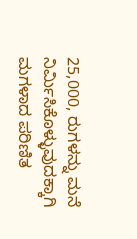25,000, ರುಗಳನ್ನು ಮನೆ ನಿರ್ಮಿಸಿಕೊಳ್ಳುವುದಕ್ಕಾಗಿ ಮಗಳಾದ ಪರಿಣಿತ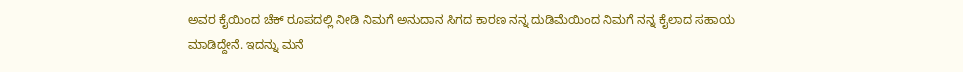ಅವರ ಕೈಯಿಂದ ಚೆಕ್ ರೂಪದಲ್ಲಿ ನೀಡಿ ನಿಮಗೆ ಅನುದಾನ ಸಿಗದ ಕಾರಣ ನನ್ನ ದುಡಿಮೆಯಿಂದ ನಿಮಗೆ ನನ್ನ ಕೈಲಾದ ಸಹಾಯ ಮಾಡಿದ್ದೇನೆ. ಇದನ್ನು ಮನೆ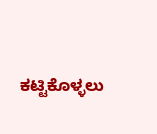ಕಟ್ಟಿಕೊಳ್ಳಲು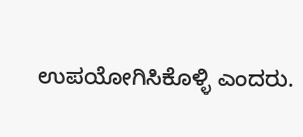ಉಪಯೋಗಿಸಿಕೊಳ್ಳಿ ಎಂದರು.